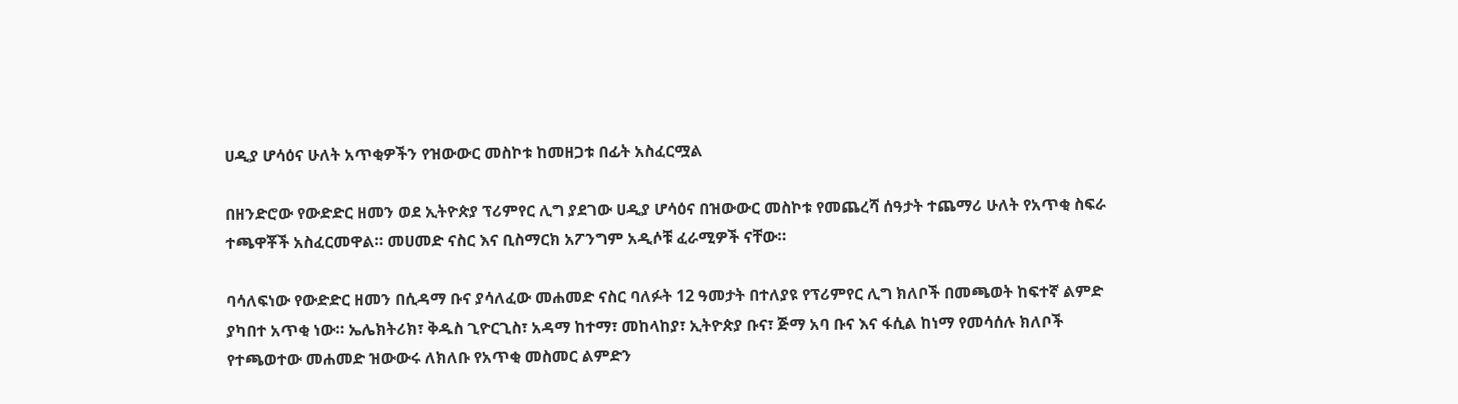ሀዲያ ሆሳዕና ሁለት አጥቂዎችን የዝውውር መስኮቱ ከመዘጋቱ በፊት አስፈርሟል

በዘንድሮው የውድድር ዘመን ወደ ኢትዮጵያ ፕሪምየር ሊግ ያደገው ሀዲያ ሆሳዕና በዝውውር መስኮቱ የመጨረሻ ሰዓታት ተጨማሪ ሁለት የአጥቂ ስፍራ ተጫዋቾች አስፈርመዋል። መሀመድ ናስር እና ቢስማርክ አፖንግም አዲሶቹ ፈራሚዎች ናቸው።

ባሳለፍነው የውድድር ዘመን በሲዳማ ቡና ያሳለፈው መሐመድ ናስር ባለፉት 12 ዓመታት በተለያዩ የፕሪምየር ሊግ ክለቦች በመጫወት ከፍተኛ ልምድ ያካበተ አጥቂ ነው። ኤሌክትሪክ፣ ቅዱስ ጊዮርጊስ፣ አዳማ ከተማ፣ መከላከያ፣ ኢትዮጵያ ቡና፣ ጅማ አባ ቡና እና ፋሲል ከነማ የመሳሰሉ ክለቦች የተጫወተው መሐመድ ዝውውሩ ለክለቡ የአጥቂ መስመር ልምድን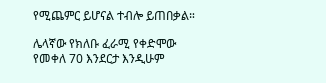የሚጨምር ይሆናል ተብሎ ይጠበቃል።

ሌላኛው የክለቡ ፈራሚ የቀድሞው የመቀለ 70 እንደርታ እንዲሁም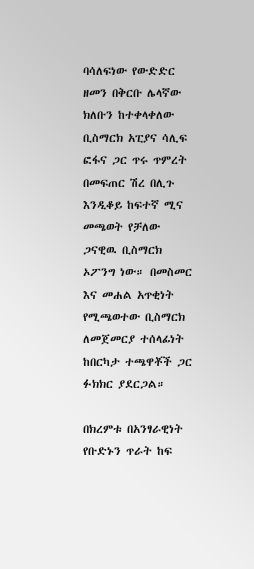ባሳለፍነው የውድድር ዘመን በቅርቡ ሌላኛው ክለቡን ከተቀላቀለው ቢስማርክ አፒያና ሳሊፍ ፎፋና ጋር ጥሩ ጥምረት በመፍጠር ሽረ በሊጉ እንዲቆይ ከፍተኛ ሚና መጫወት የቻለው ጋናዊዉ ቢስማርክ ኦፖንግ ነው። በመስመር እና መሐል አጥቂነት የሚጫወተው ቢስማርክ ለመጀመርያ ተሰላፊነት ከበርካታ ተጫዋቾች ጋር ፉክክር ያደርጋል።

በክረምቱ በአንፃራዊነት የቡድኑን ጥራት ከፍ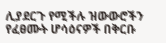ሊያደርጉ የሚችሉ ዝውውሮችን የፈፀሙት ሆሳዕናዎች በቅርቡ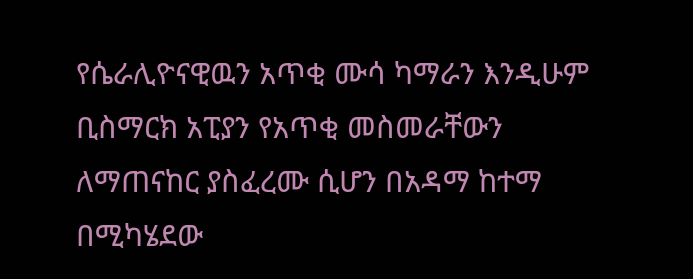የሴራሊዮናዊዉን አጥቂ ሙሳ ካማራን እንዲሁም ቢስማርክ አፒያን የአጥቂ መስመራቸውን ለማጠናከር ያስፈረሙ ሲሆን በአዳማ ከተማ በሚካሄደው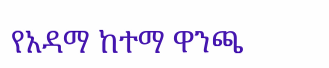የአዳማ ከተማ ዋንጫ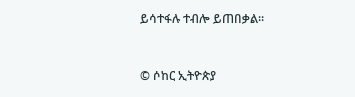ይሳተፋሉ ተብሎ ይጠበቃል።


© ሶከር ኢትዮጵያ